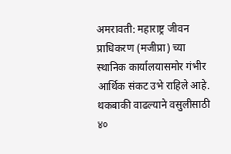अमरावती: महाराष्ट्र जीवन प्राधिकरण (मजीप्रा) च्या स्थानिक कार्यालयासमोर गंभीर आर्थिक संकट उभे राहिले आहे. थकबाकी वाढल्याने वसुलीसाठी ४०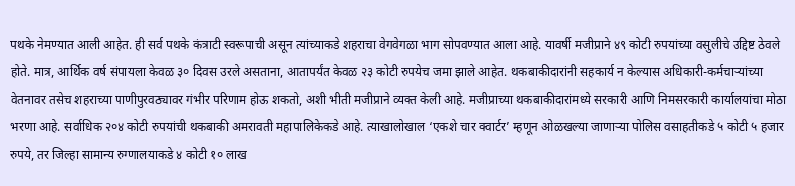पथके नेमण्यात आली आहेत. ही सर्व पथके कंत्राटी स्वरूपाची असून त्यांच्याकडे शहराचा वेगवेगळा भाग सोपवण्यात आला आहे. यावर्षी मजीप्राने ४९ कोटी रुपयांच्या वसुलीचे उद्दिष्ट ठेवले होते. मात्र, आर्थिक वर्ष संपायला केवळ ३० दिवस उरले असताना, आतापर्यंत केवळ २३ कोटी रुपयेच जमा झाले आहेत. थकबाकीदारांनी सहकार्य न केल्यास अधिकारी-कर्मचाऱ्यांच्या वेतनावर तसेच शहराच्या पाणीपुरवठ्यावर गंभीर परिणाम होऊ शकतो, अशी भीती मजीप्राने व्यक्त केली आहे. मजीप्राच्या थकबाकीदारांमध्ये सरकारी आणि निमसरकारी कार्यालयांचा मोठा भरणा आहे. सर्वाधिक २०४ कोटी रुपयांची थकबाकी अमरावती महापालिकेकडे आहे. त्याखालोखाल ‘एकशे चार क्वार्टर’ म्हणून ओळखल्या जाणाऱ्या पोलिस वसाहतीकडे ५ कोटी ५ हजार रुपये, तर जिल्हा सामान्य रुग्णालयाकडे ४ कोटी १० लाख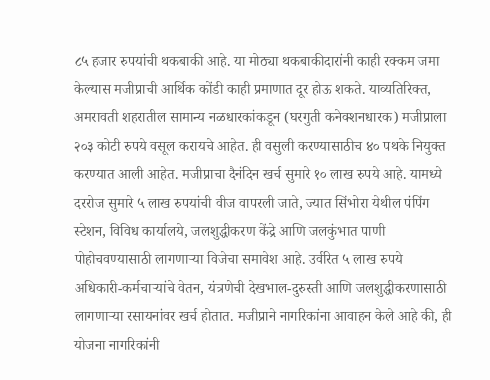८५ हजार रुपयांची थकबाकी आहे. या मोठ्या थकबाकीदारांनी काही रक्कम जमा केल्यास मजीप्राची आर्थिक कोंडी काही प्रमाणात दूर होऊ शकते. याव्यतिरिक्त, अमरावती शहरातील सामान्य नळधारकांकडून (घरगुती कनेक्शनधारक) मजीप्राला २०३ कोटी रुपये वसूल करायचे आहेत. ही वसुली करण्यासाठीच ४० पथके नियुक्त करण्यात आली आहेत. मजीप्राचा दैनंदिन खर्च सुमारे १० लाख रुपये आहे. यामध्ये दररोज सुमारे ५ लाख रुपयांची वीज वापरली जाते, ज्यात सिंभोरा येथील पंपिंग स्टेशन, विविध कार्यालये, जलशुद्धीकरण केंद्रे आणि जलकुंभात पाणी पोहोचवण्यासाठी लागणाऱ्या विजेचा समावेश आहे. उर्वरित ५ लाख रुपये अधिकारी-कर्मचाऱ्यांचे वेतन, यंत्रणेची देखभाल-दुरुस्ती आणि जलशुद्धीकरणासाठी लागणाऱ्या रसायनांवर खर्च होतात. मजीप्राने नागरिकांना आवाहन केले आहे की, ही योजना नागरिकांनी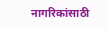नागरिकांसाठी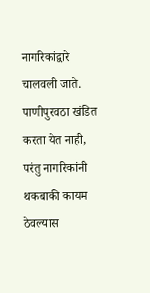नागरिकांद्वारे चालवली जाते. पाणीपुरवठा खंडित करता येत नाही, परंतु नागरिकांनी थकबाकी कायम ठेवल्यास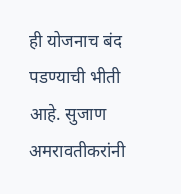ही योजनाच बंद पडण्याची भीती आहे. सुजाण अमरावतीकरांनी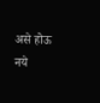असे होऊ नये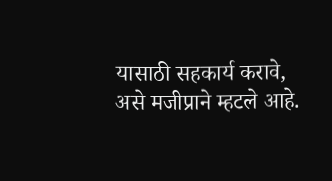यासाठी सहकार्य करावे, असे मजीप्राने म्हटले आहे.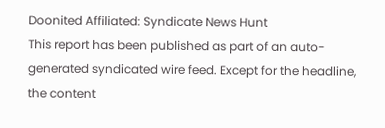Doonited Affiliated: Syndicate News Hunt
This report has been published as part of an auto-generated syndicated wire feed. Except for the headline, the content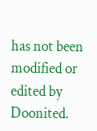has not been modified or edited by Doonited.